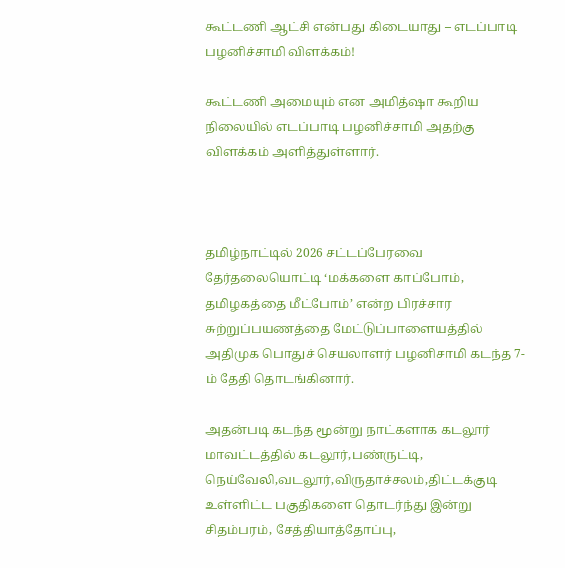கூட்டணி ஆட்சி என்பது கிடையாது – எடப்பாடி பழனிச்சாமி விளக்கம்!

கூட்டணி அமையும் என அமித்ஷா கூறிய நிலையில் எடப்பாடி பழனிச்சாமி அதற்கு விளக்கம் அளித்துள்ளார்.



தமிழ்நாட்டில் 2026 சட்டப்பேரவை தேர்தலையொட்டி ‘மக்களை காப்போம், தமிழகத்தை மீட்போம்’ என்ற பிரச்சார சுற்றுப்பயணத்தை மேட்டுப்பாளையத்தில் அதிமுக பொதுச் செயலாளர் பழனிசாமி கடந்த 7-ம் தேதி தொடங்கினார்.

அதன்படி கடந்த மூன்று நாட்களாக கடலூர் மாவட்டத்தில் கடலூர்,பண்ருட்டி, நெய்வேலி,வடலூர்,விருதாச்சலம்,திட்டக்குடி உள்ளிட்ட பகுதிகளை தொடர்ந்து இன்று சிதம்பரம், சேத்தியாத்தோப்பு,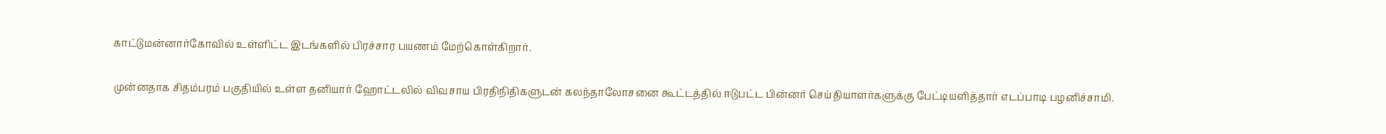காட்டுமன்னார்கோவில் உள்ளிட்ட இடங்களில் பிரச்சார பயணம் மேற்கொள்கிறார்.

முன்னதாக சிதம்பரம் பகுதியில் உள்ள தனியார் ஹோட்டலில் விவசாய பிரதிநிதிகளுடன் கலந்தாலோசனை கூட்டத்தில் ஈடுபட்ட பின்னர் செய்தியாளர்களுக்கு பேட்டியளித்தார் எடப்பாடி பழனிச்சாமி.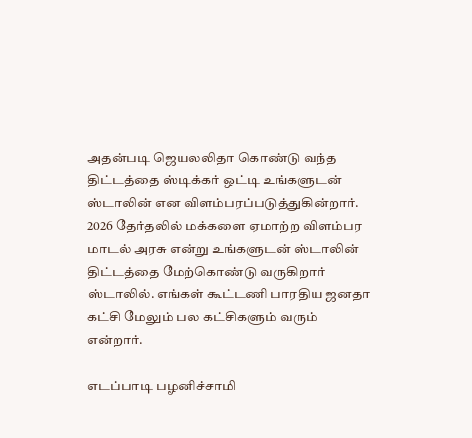அதன்படி ஜெயலலிதா கொண்டு வந்த திட்டத்தை ஸ்டிக்கர் ஒட்டி உங்களுடன் ஸ்டாலின் என விளம்பரப்படுத்துகின்றார். 2026 தேர்தலில் மக்களை ஏமாற்ற விளம்பர மாடல் அரசு என்று உங்களுடன் ஸ்டாலின் திட்டத்தை மேற்கொண்டு வருகிறார் ஸ்டாலில். எங்கள் கூட்டணி பாரதிய ஜனதா கட்சி மேலும் பல கட்சிகளும் வரும் என்றார்.

எடப்பாடி பழனிச்சாமி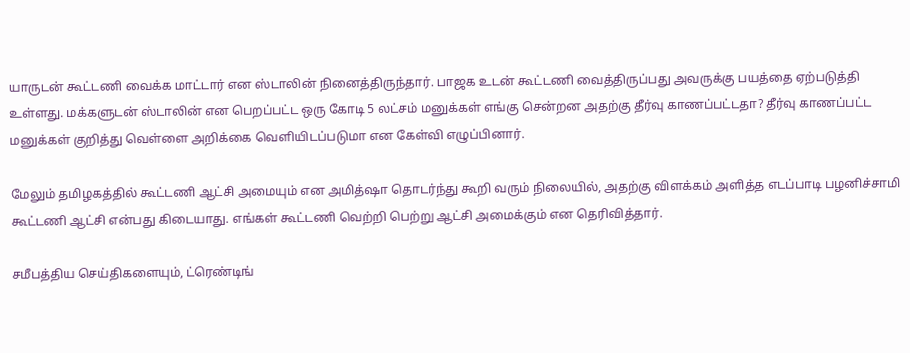யாருடன் கூட்டணி வைக்க மாட்டார் என ஸ்டாலின் நினைத்திருந்தார். பாஜக உடன் கூட்டணி வைத்திருப்பது அவருக்கு பயத்தை ஏற்படுத்தி உள்ளது. மக்களுடன் ஸ்டாலின் என பெறப்பட்ட ஒரு கோடி 5 லட்சம் மனுக்கள் எங்கு சென்றன அதற்கு தீர்வு காணப்பட்டதா? தீர்வு காணப்பட்ட மனுக்கள் குறித்து வெள்ளை அறிக்கை வெளியிடப்படுமா என கேள்வி எழுப்பினார்.

மேலும் தமிழகத்தில் கூட்டணி ஆட்சி அமையும் என அமித்ஷா தொடர்ந்து கூறி வரும் நிலையில், அதற்கு விளக்கம் அளித்த எடப்பாடி பழனிச்சாமி கூட்டணி ஆட்சி என்பது கிடையாது. எங்கள் கூட்டணி வெற்றி பெற்று ஆட்சி அமைக்கும் என தெரிவித்தார்.

சமீபத்திய செய்திகளையும், ட்ரெண்டிங்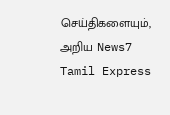செய்திகளையும், அறிய News7 Tamil Express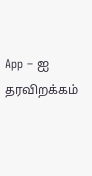App – ஐ தரவிறக்கம்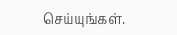செய்யுங்கள்.